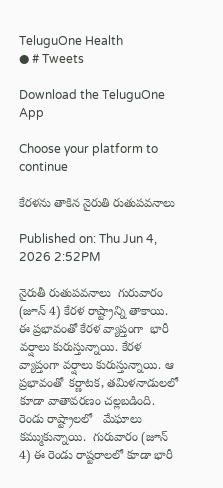TeluguOne Health
● # Tweets

Download the TeluguOne App

Choose your platform to continue

కేరళను తాకిన నైరుతి రుతుపవనాలు

Published on: Thu Jun 4, 2026 2:52PM

నైరుతీ రుతుపవనాలు  గురువారం (జూన్ 4) కేరళ రాష్ట్రాన్ని తాకాయి. ఈ ప్రభావంతో కేరళ వ్యాప్తంగా  భారీ వర్షాలు కురుస్తున్నాయి. కేరళ  వ్యాప్తంగా వర్షాలు కురుస్తున్నాయి. ఆ ప్రభావంతో  కర్ణాటక, తమిళనాడులలో కూడా వాతావరణం చల్లబడింది. రెండు రాష్ట్రాలలో   మేఘాలు కమ్ముకున్నాయి.  గురువారం (జూన్ 4) ఈ రెండు రాష్టరాలలో కూడా భారీ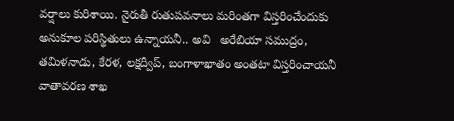వర్షాలు కురిశాయి. నైరుతీ రుతుపవనాలు మరింతగా విస్తరించేందుకు అనుకూల పరిస్థితులు ఉన్నాయనీ.. అవి   అరేబియా సముద్రం, తమిళనాడు, కేరళ, లక్షద్వీప్, బంగాళాఖాతం అంతటా విస్తరించాయనీ వాతావరణ శాఖ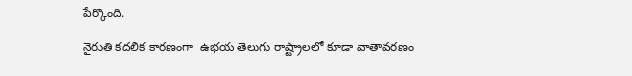పేర్కొంది.

నైరుతి కదలిక కారణంగా  ఉభయ తెలుగు రాష్ట్రాలలో కూడా వాతావరణం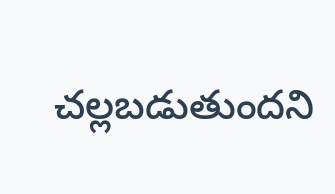చల్లబడుతుందని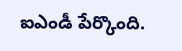ఐఎండీ పేర్కొంది.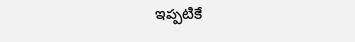ఇప్పటికే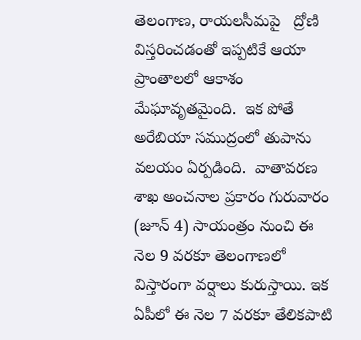తెలంగాణ, రాయలసీమపై   ద్రోణి విస్తరించడంతో ఇప్పటికే ఆయా ప్రాంతాలలో ఆకాశం మేఘావృతమైంది.  ఇక పోతే అరేబియా సముద్రంలో తుపాను వలయం ఏర్పడింది.  వాతావరణ శాఖ అంచనాల ప్రకారం గురువారం (జూన్ 4) సాయంత్రం నుంచి ఈ నెల 9 వరకూ తెలంగాణలో విస్తారంగా వర్షాలు కురుస్తాయి. ఇక ఏపీలో ఈ నెల 7 వరకూ తేలికపాటి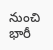నుంచి భారీ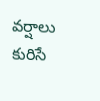వర్షాలు కురిసే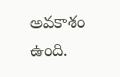అవకాశం ఉంది.